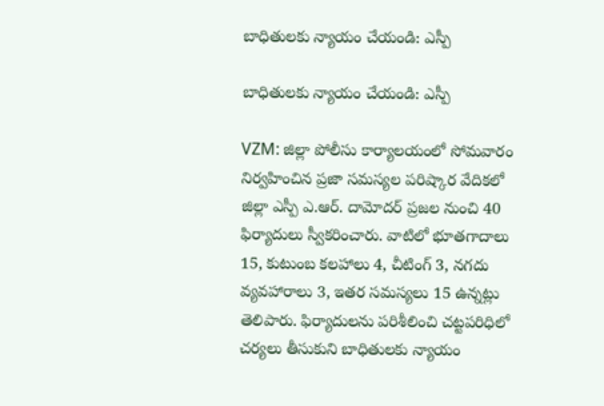బాధితులకు న్యాయం చేయండి: ఎస్పీ

బాధితులకు న్యాయం చేయండి: ఎస్పీ

VZM: జిల్లా పోలీసు కార్యాలయంలో సోమవారం నిర్వహించిన ప్రజా సమస్యల పరిష్కార వేదికలో జిల్లా ఎస్పీ ఎ.ఆర్. దామోదర్ ప్రజల నుంచి 40 ఫిర్యాదులు స్వీకరించారు. వాటిలో భూతగాదాలు 15, కుటుంబ కలహాలు 4, చీటింగ్ 3, నగదు వ్యవహారాలు 3, ఇతర సమస్యలు 15 ఉన్నట్లు తెలిపారు. ఫిర్యాదులను పరిశీలించి చట్టపరిధిలో చర్యలు తీసుకుని బాధితులకు న్యాయం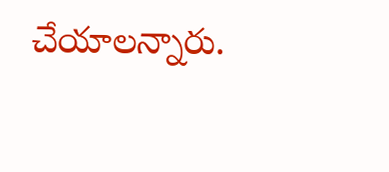చేయాలన్నారు.